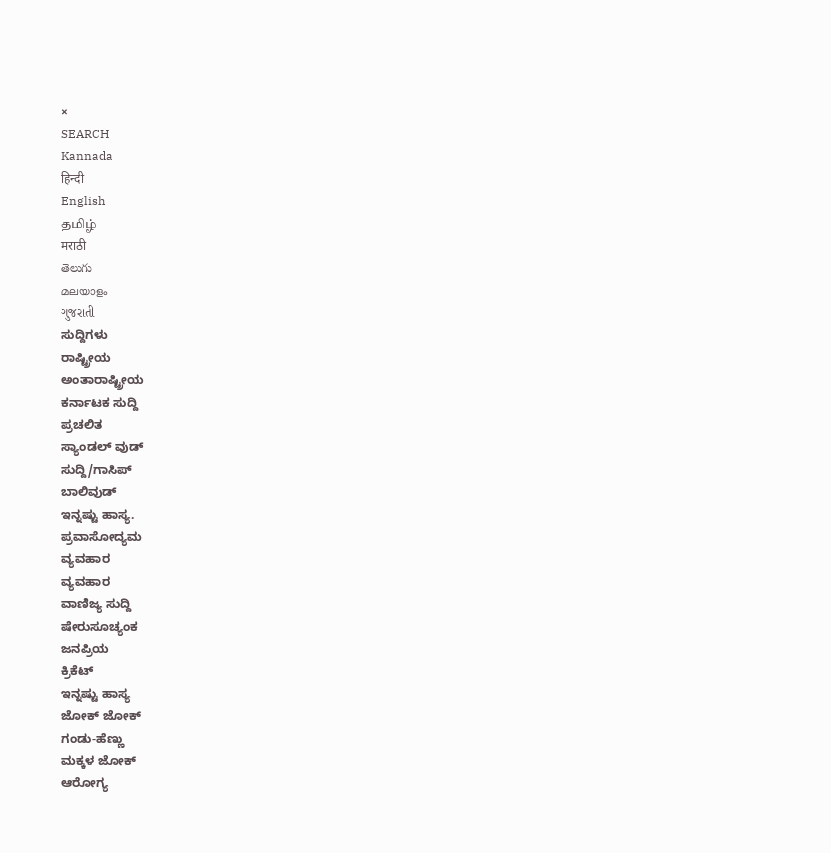×
SEARCH
Kannada
हिन्दी
English
தமிழ்
मराठी
తెలుగు
മലയാളം
ગુજરાતી
ಸುದ್ದಿಗಳು
ರಾಷ್ಟ್ರೀಯ
ಅಂತಾರಾಷ್ಟ್ರೀಯ
ಕರ್ನಾಟಕ ಸುದ್ದಿ
ಪ್ರಚಲಿತ
ಸ್ಯಾಂಡಲ್ ವುಡ್
ಸುದ್ದಿ/ಗಾಸಿಪ್
ಬಾಲಿವುಡ್
ಇನ್ನಷ್ಟು ಹಾಸ್ಯ.
ಪ್ರವಾಸೋದ್ಯಮ
ವ್ಯವಹಾರ
ವ್ಯವಹಾರ
ವಾಣಿಜ್ಯ ಸುದ್ದಿ
ಷೇರುಸೂಚ್ಯಂಕ
ಜನಪ್ರಿಯ
ಕ್ರಿಕೆಟ್
ಇನ್ನಷ್ಟು ಹಾಸ್ಯ
ಜೋಕ್ ಜೋಕ್
ಗಂಡು-ಹೆಣ್ಣು
ಮಕ್ಕಳ ಜೋಕ್
ಆರೋಗ್ಯ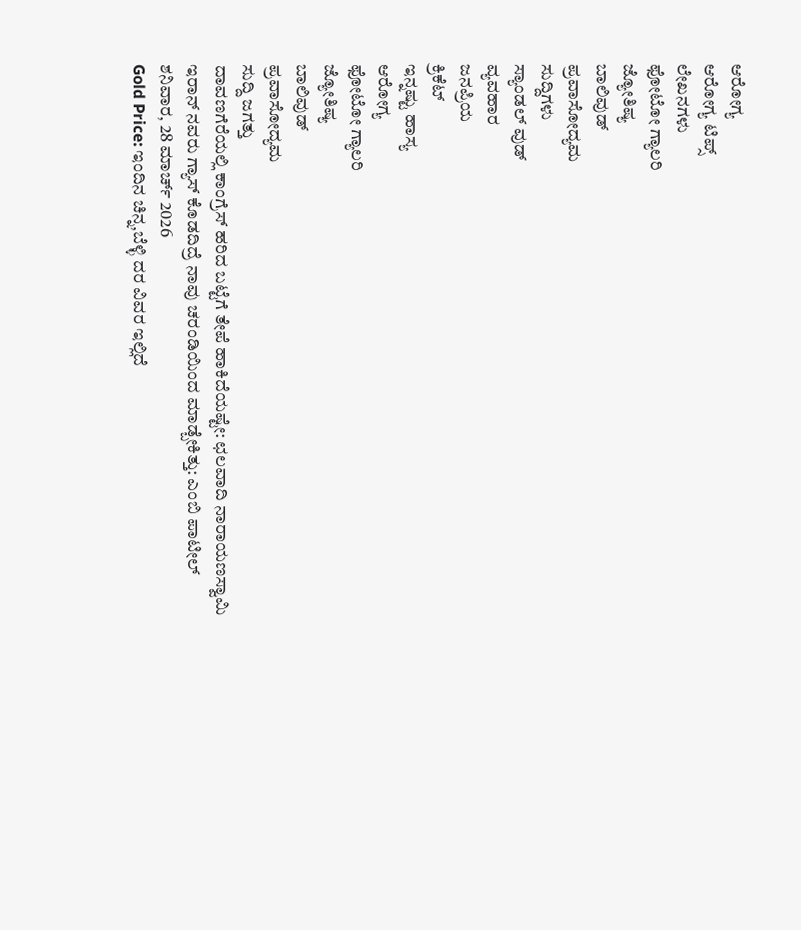ಆರೋಗ್ಯ
ಆರೋಗ್ಯ ಟಿಪ್ಸ್
ಲೇಖನಗಳು
ಫೋಟೋ ಗ್ಯಾಲರಿ
ಜ್ಯೋತಿಷ್ಯ
ಬಾಲಿವುಡ್
ಪ್ರವಾಸೋದ್ಯಮ
ಸುದ್ದಿಗಳು
ಸ್ಯಾಂಡಲ್ ವುಡ್
ವ್ಯವಹಾರ
ಜನಪ್ರಿಯ
ಕ್ರಿಕೆಟ್
ಇನ್ನಷ್ಟು ಹಾಸ್ಯ
ಆರೋಗ್ಯ
ಫೋಟೋ ಗ್ಯಾಲರಿ
ಜ್ಯೋತಿಷ್ಯ
ಬಾಲಿವುಡ್
ಪ್ರವಾಸೋದ್ಯಮ
ಸುದ್ದಿ ಜಗತ್ತು
ದಾವಣಗೆರೆಯಲ್ಲಿ ಕಾಂಗ್ರೆಸ್ ಹರಿದ ಬಟ್ಟೆಗೆ ತೇಪೆ ಹಾಕಿದೆಯಷ್ಟೇ: ಛಲವಾದಿ ನಾರಾಯಣಸ್ವಾಮಿ
ಇರಾನ್ ನವರು ಗ್ಯಾಸ್ ಕೊಡದಿದ್ರೆ ನಾವು ಚರಂಡಿಯಿಂದ ಮಾಡ್ಬೇಕಿತ್ತು: ಎಂಬಿ ಪಾಟೀಲ್
ಶನಿವಾರ, 28 ಮಾರ್ಚ್ 2026
Gold Price: ಇಂದಿನ ಚಿನ್ನ,ಬೆಳ್ಳಿ ದರ ವಿವರ ಇಲ್ಲಿದೆ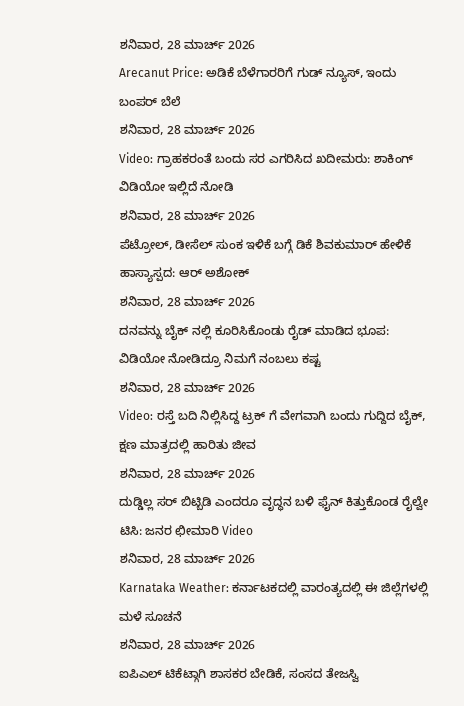ಶನಿವಾರ, 28 ಮಾರ್ಚ್ 2026
Arecanut Price: ಅಡಿಕೆ ಬೆಳೆಗಾರರಿಗೆ ಗುಡ್ ನ್ಯೂಸ್, ಇಂದು ಬಂಪರ್ ಬೆಲೆ
ಶನಿವಾರ, 28 ಮಾರ್ಚ್ 2026
Video: ಗ್ರಾಹಕರಂತೆ ಬಂದು ಸರ ಎಗರಿಸಿದ ಖದೀಮರು: ಶಾಕಿಂಗ್ ವಿಡಿಯೋ ಇಲ್ಲಿದೆ ನೋಡಿ
ಶನಿವಾರ, 28 ಮಾರ್ಚ್ 2026
ಪೆಟ್ರೋಲ್, ಡೀಸೆಲ್ ಸುಂಕ ಇಳಿಕೆ ಬಗ್ಗೆ ಡಿಕೆ ಶಿವಕುಮಾರ್ ಹೇಳಿಕೆ ಹಾಸ್ಯಾಸ್ಪದ: ಆರ್ ಅಶೋಕ್
ಶನಿವಾರ, 28 ಮಾರ್ಚ್ 2026
ದನವನ್ನು ಬೈಕ್ ನಲ್ಲಿ ಕೂರಿಸಿಕೊಂಡು ರೈಡ್ ಮಾಡಿದ ಭೂಪ: ವಿಡಿಯೋ ನೋಡಿದ್ರೂ ನಿಮಗೆ ನಂಬಲು ಕಷ್ಟ
ಶನಿವಾರ, 28 ಮಾರ್ಚ್ 2026
Video: ರಸ್ತೆ ಬದಿ ನಿಲ್ಲಿಸಿದ್ದ ಟ್ರಕ್ ಗೆ ವೇಗವಾಗಿ ಬಂದು ಗುದ್ದಿದ ಬೈಕ್, ಕ್ಷಣ ಮಾತ್ರದಲ್ಲಿ ಹಾರಿತು ಜೀವ
ಶನಿವಾರ, 28 ಮಾರ್ಚ್ 2026
ದುಡ್ಡಿಲ್ಲ ಸರ್ ಬಿಟ್ಬಿಡಿ ಎಂದರೂ ವೃದ್ಧನ ಬಳಿ ಫೈನ್ ಕಿತ್ತುಕೊಂಡ ರೈಲ್ವೇ ಟಿಸಿ: ಜನರ ಛೀಮಾರಿ Video
ಶನಿವಾರ, 28 ಮಾರ್ಚ್ 2026
Karnataka Weather: ಕರ್ನಾಟಕದಲ್ಲಿ ವಾರಂತ್ಯದಲ್ಲಿ ಈ ಜಿಲ್ಲೆಗಳಲ್ಲಿ ಮಳೆ ಸೂಚನೆ
ಶನಿವಾರ, 28 ಮಾರ್ಚ್ 2026
ಐಪಿಎಲ್ ಟಿಕೆಟ್ಗಾಗಿ ಶಾಸಕರ ಬೇಡಿಕೆ, ಸಂಸದ ತೇಜಸ್ವಿ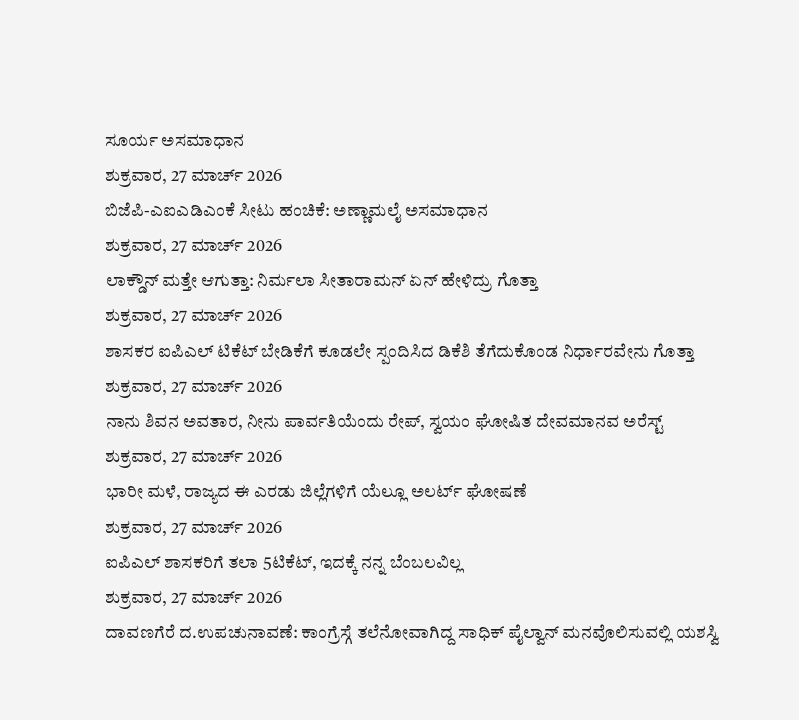ಸೂರ್ಯ ಅಸಮಾಧಾನ
ಶುಕ್ರವಾರ, 27 ಮಾರ್ಚ್ 2026
ಬಿಜೆಪಿ-ಎಐಎಡಿಎಂಕೆ ಸೀಟು ಹಂಚಿಕೆ: ಅಣ್ಣಾಮಲೈ ಅಸಮಾಧಾನ
ಶುಕ್ರವಾರ, 27 ಮಾರ್ಚ್ 2026
ಲಾಕ್ಡೌನ್ ಮತ್ತೇ ಆಗುತ್ತಾ: ನಿರ್ಮಲಾ ಸೀತಾರಾಮನ್ ಏನ್ ಹೇಳಿದ್ರು ಗೊತ್ತಾ
ಶುಕ್ರವಾರ, 27 ಮಾರ್ಚ್ 2026
ಶಾಸಕರ ಐಪಿಎಲ್ ಟಿಕೆಟ್ ಬೇಡಿಕೆಗೆ ಕೂಡಲೇ ಸ್ಪಂದಿಸಿದ ಡಿಕೆಶಿ ತೆಗೆದುಕೊಂಡ ನಿರ್ಧಾರವೇನು ಗೊತ್ತಾ
ಶುಕ್ರವಾರ, 27 ಮಾರ್ಚ್ 2026
ನಾನು ಶಿವನ ಅವತಾರ, ನೀನು ಪಾರ್ವತಿಯೆಂದು ರೇಪ್, ಸ್ವಯಂ ಘೋಷಿತ ದೇವಮಾನವ ಅರೆಸ್ಟ್
ಶುಕ್ರವಾರ, 27 ಮಾರ್ಚ್ 2026
ಭಾರೀ ಮಳೆ, ರಾಜ್ಯದ ಈ ಎರಡು ಜಿಲ್ಲೆಗಳಿಗೆ ಯೆಲ್ಲೂ ಅಲರ್ಟ್ ಘೋಷಣೆ
ಶುಕ್ರವಾರ, 27 ಮಾರ್ಚ್ 2026
ಐಪಿಎಲ್ ಶಾಸಕರಿಗೆ ತಲಾ 5ಟಿಕೆಟ್, ಇದಕ್ಕೆ ನನ್ನ ಬೆಂಬಲವಿಲ್ಲ
ಶುಕ್ರವಾರ, 27 ಮಾರ್ಚ್ 2026
ದಾವಣಗೆರೆ ದ.ಉಪಚುನಾವಣೆ: ಕಾಂಗ್ರೆಸ್ಗೆ ತಲೆನೋವಾಗಿದ್ದ ಸಾಧಿಕ್ ಪೈಲ್ವಾನ್ ಮನವೊಲಿಸುವಲ್ಲಿ ಯಶಸ್ವಿ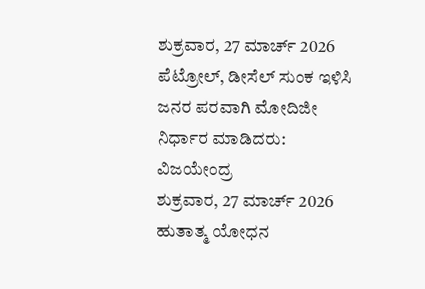ಶುಕ್ರವಾರ, 27 ಮಾರ್ಚ್ 2026
ಪೆಟ್ರೋಲ್, ಡೀಸೆಲ್ ಸುಂಕ ಇಳಿಸಿ ಜನರ ಪರವಾಗಿ ಮೋದಿಜೀ ನಿರ್ಧಾರ ಮಾಡಿದರು: ವಿಜಯೇಂದ್ರ
ಶುಕ್ರವಾರ, 27 ಮಾರ್ಚ್ 2026
ಹುತಾತ್ಮ ಯೋಧನ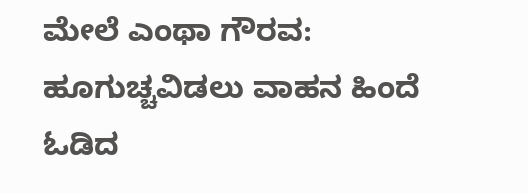ಮೇಲೆ ಎಂಥಾ ಗೌರವ: ಹೂಗುಚ್ಚವಿಡಲು ವಾಹನ ಹಿಂದೆ ಓಡಿದ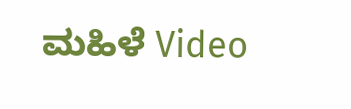ಮಹಿಳೆ Video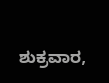ಶುಕ್ರವಾರ,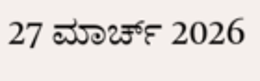27 ಮಾರ್ಚ್ 2026